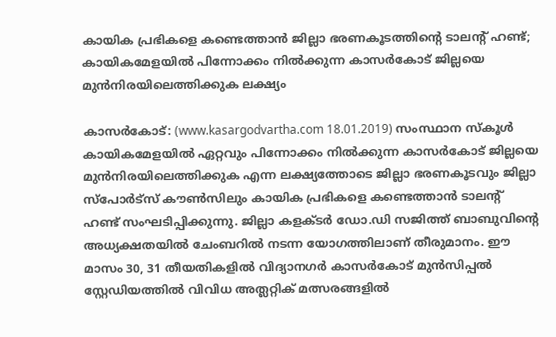കായിക പ്രഭികളെ കണ്ടെത്താന്‍ ജില്ലാ ഭരണകൂടത്തിന്റെ ടാലന്റ് ഹണ്ട്; കായികമേളയില്‍ പിന്നോക്കം നില്‍ക്കുന്ന കാസര്‍കോട് ജില്ലയെ മുന്‍നിരയിലെത്തിക്കുക ലക്ഷ്യം

കാസര്‍കോട്: (www.kasargodvartha.com 18.01.2019) സംസ്ഥാന സ്‌കൂള്‍ കായികമേളയില്‍ ഏറ്റവും പിന്നോക്കം നില്‍ക്കുന്ന കാസര്‍കോട് ജില്ലയെ മുന്‍നിരയിലെത്തിക്കുക എന്ന ലക്ഷ്യത്തോടെ ജില്ലാ ഭരണകൂടവും ജില്ലാ സ്പോര്‍ട്സ് കൗണ്‍സിലും കായിക പ്രഭികളെ കണ്ടെത്താന്‍ ടാലന്റ് ഹണ്ട് സംഘടിപ്പിക്കുന്നു. ജില്ലാ കളക്ടര്‍ ഡോ.ഡി സജിത്ത് ബാബുവിന്റെ അധ്യക്ഷതയില്‍ ചേംബറില്‍ നടന്ന യോഗത്തിലാണ് തീരുമാനം. ഈ മാസം 30, 31 തീയതികളില്‍ വിദ്യാനഗര്‍ കാസര്‍കോട് മുന്‍സിപ്പല്‍ സ്റ്റേഡിയത്തില്‍ വിവിധ അത്ലറ്റിക് മത്സരങ്ങളില്‍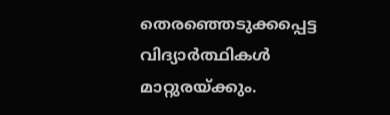തെരഞ്ഞെടുക്കപ്പെട്ട വിദ്യാര്‍ത്ഥികള്‍ മാറ്റുരയ്ക്കും.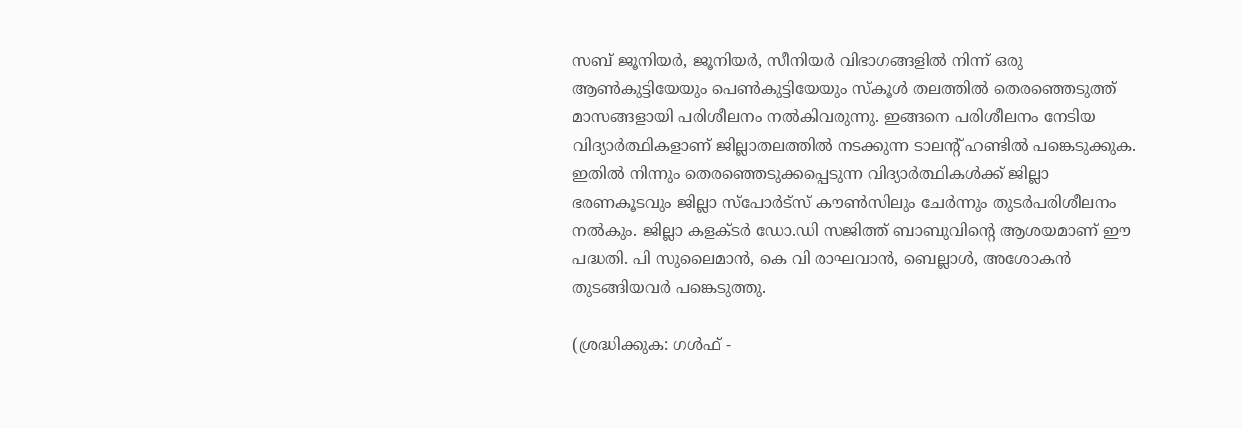സബ് ജൂനിയര്‍, ജൂനിയര്‍, സീനിയര്‍ വിഭാഗങ്ങളില്‍ നിന്ന് ഒരു ആണ്‍കുട്ടിയേയും പെണ്‍കുട്ടിയേയും സ്‌കൂള്‍ തലത്തില്‍ തെരഞ്ഞെടുത്ത് മാസങ്ങളായി പരിശീലനം നല്‍കിവരുന്നു. ഇങ്ങനെ പരിശീലനം നേടിയ വിദ്യാര്‍ത്ഥികളാണ് ജില്ലാതലത്തില്‍ നടക്കുന്ന ടാലന്റ് ഹണ്ടില്‍ പങ്കെടുക്കുക. ഇതില്‍ നിന്നും തെരഞ്ഞെടുക്കപ്പെടുന്ന വിദ്യാര്‍ത്ഥികള്‍ക്ക് ജില്ലാ ഭരണകൂടവും ജില്ലാ സ്പോര്‍ട്സ് കൗണ്‍സിലും ചേര്‍ന്നും തുടര്‍പരിശീലനം നല്‍കും. ജില്ലാ കളക്ടര്‍ ഡോ.ഡി സജിത്ത് ബാബുവിന്റെ ആശയമാണ് ഈ പദ്ധതി. പി സുലൈമാന്‍, കെ വി രാഘവാന്‍, ബെല്ലാള്‍, അശോകന്‍ തുടങ്ങിയവര്‍ പങ്കെടുത്തു.

(ശ്രദ്ധിക്കുക: ഗൾഫ് -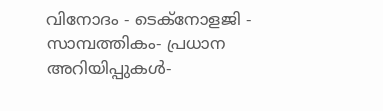വിനോദം - ടെക്നോളജി - സാമ്പത്തികം- പ്രധാന അറിയിപ്പുകൾ-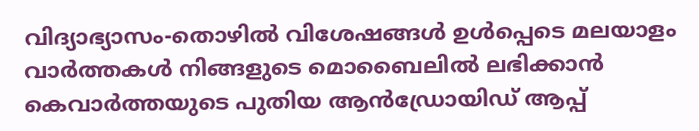വിദ്യാഭ്യാസം-തൊഴിൽ വിശേഷങ്ങൾ ഉൾപ്പെടെ മലയാളം വാർത്തകൾ നിങ്ങളുടെ മൊബൈലിൽ ലഭിക്കാൻ കെവാർത്തയുടെ പുതിയ ആൻഡ്രോയിഡ് ആപ്പ്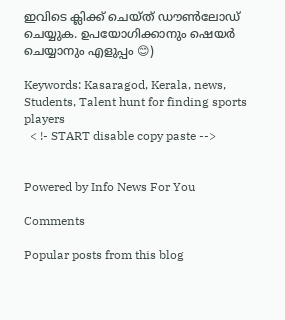ഇവിടെ ക്ലിക്ക് ചെയ്ത് ഡൗൺലോഡ് ചെയ്യുക. ഉപയോഗിക്കാനും ഷെയർ ചെയ്യാനും എളുപ്പം 😊)

Keywords: Kasaragod, Kerala, news, Students, Talent hunt for finding sports players
  < !- START disable copy paste -->


Powered by Info News For You

Comments

Popular posts from this blog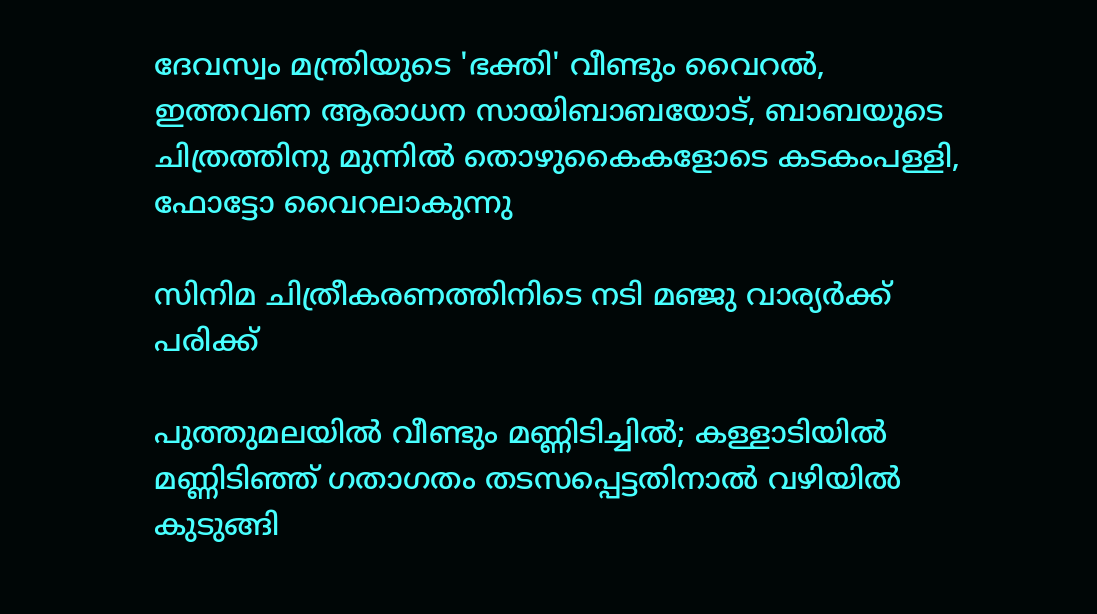ദേവസ്വം മന്ത്രിയുടെ 'ഭക്തി' വീണ്ടും വൈറല്‍, ഇത്തവണ ആരാധന സായിബാബയോട്, ബാബയുടെ ചിത്രത്തിനു മുന്നില്‍ തൊഴുകൈകളോടെ കടകംപള്ളി, ഫോട്ടോ വൈറലാകുന്നു

സിനിമ ചിത്രീകരണത്തിനിടെ നടി മഞ്ജു വാര്യര്‍ക്ക് പരിക്ക്

പുത്തുമലയില്‍ വീണ്ടും മണ്ണിടിച്ചില്‍; കള്ളാടിയില്‍ മണ്ണിടിഞ്ഞ് ഗതാഗതം തടസപ്പെട്ടതിനാല്‍ വഴിയില്‍ കുടുങ്ങി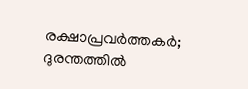രക്ഷാപ്രവര്‍ത്തകര്‍; ദുരന്തത്തില്‍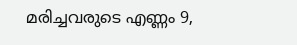മരിച്ചവരുടെ എണ്ണം 9,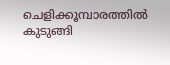ചെളിക്കൂമ്പാരത്തില്‍ കുടുങ്ങി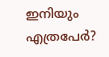ഇനിയും എത്രപേര്‍?